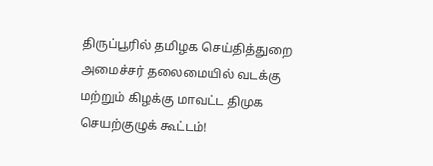திருப்பூரில் தமிழக செய்தித்துறை அமைச்சர் தலைமையில் வடக்கு மற்றும் கிழக்கு மாவட்ட திமுக செயற்குழுக் கூட்டம்!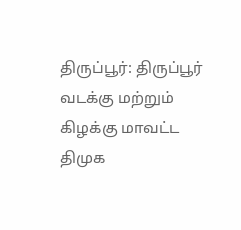திருப்பூர்: திருப்பூர் வடக்கு மற்றும் கிழக்கு மாவட்ட திமுக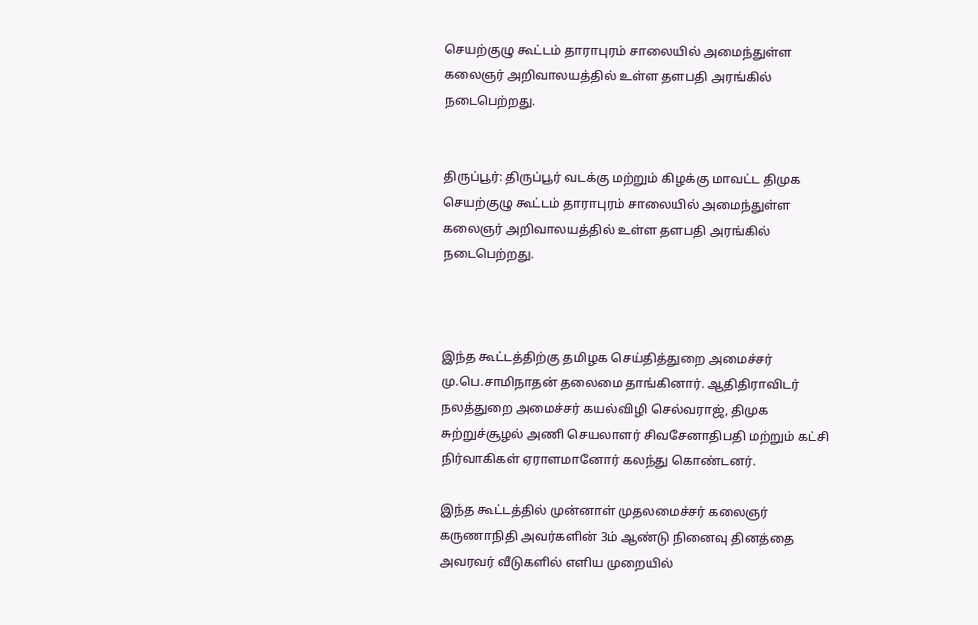செயற்குழு கூட்டம் தாராபுரம் சாலையில் அமைந்துள்ள கலைஞர் அறிவாலயத்தில் உள்ள தளபதி அரங்கில் நடைபெற்றது.


திருப்பூர்: திருப்பூர் வடக்கு மற்றும் கிழக்கு மாவட்ட திமுக செயற்குழு கூட்டம் தாராபுரம் சாலையில் அமைந்துள்ள கலைஞர் அறிவாலயத்தில் உள்ள தளபதி அரங்கில் நடைபெற்றது.



இந்த கூட்டத்திற்கு தமிழக செய்தித்துறை அமைச்சர் மு‌.பெ.சாமிநாதன் தலைமை தாங்கினார். ஆதிதிராவிடர் நலத்துறை அமைச்சர் கயல்விழி செல்வராஜ், திமுக சுற்றுச்சூழல் அணி செயலாளர் சிவசேனாதிபதி மற்றும் கட்சி நிர்வாகிகள் ஏராளமானோர் கலந்து கொண்டனர்.

இந்த கூட்டத்தில் முன்னாள் முதலமைச்சர் கலைஞர் கருணாநிதி அவர்களின் 3ம் ஆண்டு நினைவு தினத்தை அவரவர் வீடுகளில் எளிய முறையில்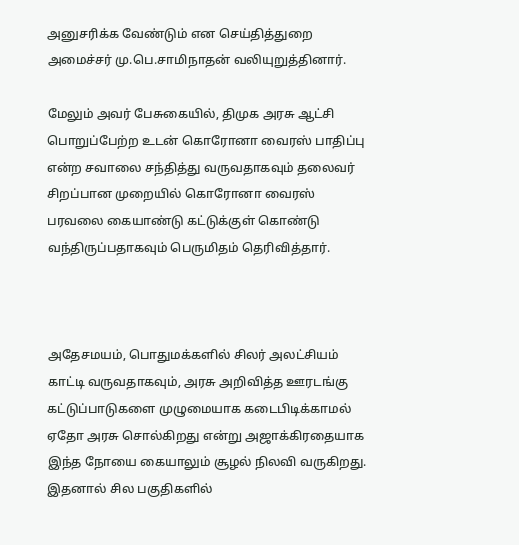அனுசரிக்க வேண்டும் என செய்தித்துறை அமைச்சர் மு.பெ.சாமிநாதன் வலியுறுத்தினார்.

மேலும் அவர் பேசுகையில், திமுக அரசு ஆட்சி பொறுப்பேற்ற உடன் கொரோனா வைரஸ் பாதிப்பு என்ற சவாலை சந்தித்து வருவதாகவும் தலைவர் சிறப்பான முறையில் கொரோனா வைரஸ் பரவலை கையாண்டு கட்டுக்குள் கொண்டு வந்திருப்பதாகவும் பெருமிதம் தெரிவித்தார்.



அதேசமயம், பொதுமக்களில் சிலர் அலட்சியம் காட்டி வருவதாகவும், அரசு அறிவித்த ஊரடங்கு கட்டுப்பாடுகளை முழுமையாக கடைபிடிக்காமல் ஏதோ அரசு சொல்கிறது என்று அஜாக்கிரதையாக இந்த நோயை கையாலும் சூழல் நிலவி வருகிறது. இதனால் சில பகுதிகளில்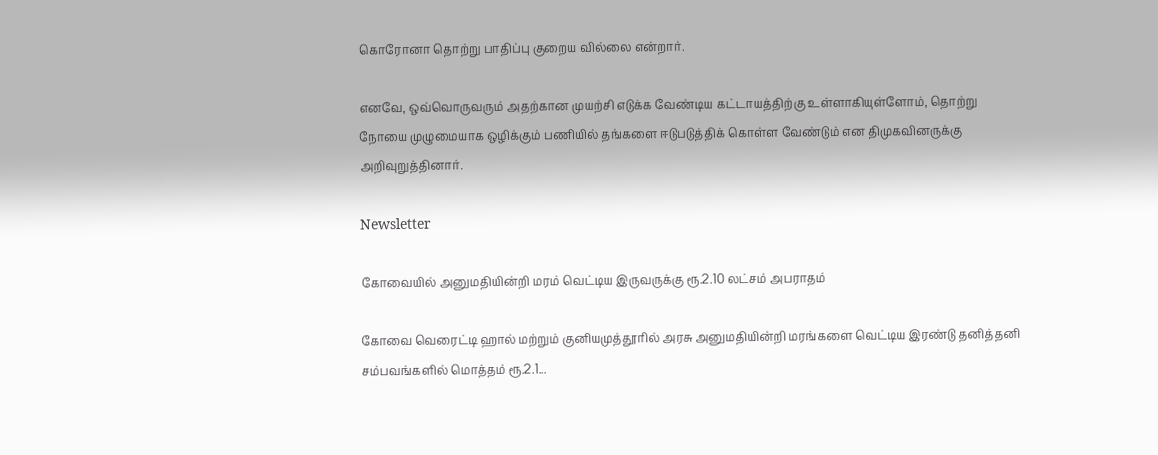கொரோனா தொற்று பாதிப்பு குறைய வில்லை என்றார்.

எனவே, ஒவ்வொருவரும் அதற்கான முயற்சி எடுக்க வேண்டிய கட்டாயத்திற்கு உள்ளாகியுள்ளோம், தொற்று நோயை முழுமையாக ஒழிக்கும் பணியில் தங்களை ஈடுபடுத்திக் கொள்ள வேண்டும் என திமுகவினருக்கு அறிவுறுத்தினார்.

Newsletter

கோவையில் அனுமதியின்றி மரம் வெட்டிய இருவருக்கு ரூ.2.10 லட்சம் அபராதம்

கோவை வெரைட்டி ஹால் மற்றும் குனியமுத்தூரில் அரசு அனுமதியின்றி மரங்களை வெட்டிய இரண்டு தனித்தனி சம்பவங்களில் மொத்தம் ரூ.2.1...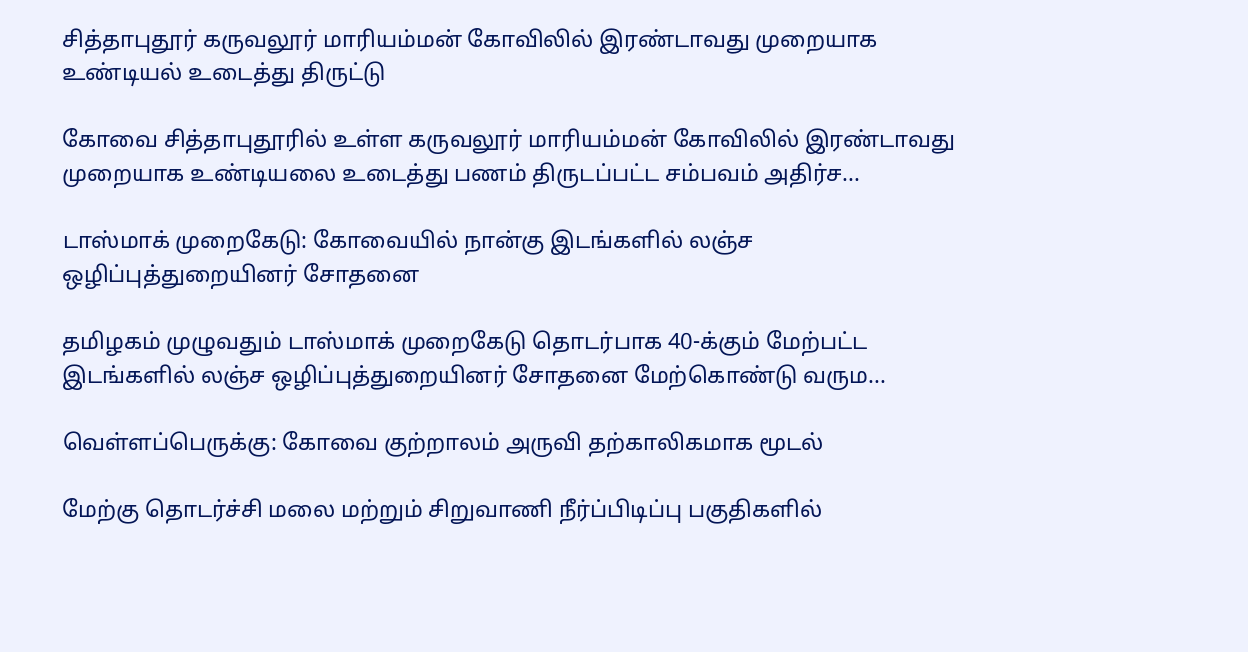சித்தாபுதூர் கருவலூர் மாரியம்மன் கோவிலில் இரண்டாவது முறையாக உண்டியல் உடைத்து திருட்டு

கோவை சித்தாபுதூரில் உள்ள கருவலூர் மாரியம்மன் கோவிலில் இரண்டாவது முறையாக உண்டியலை உடைத்து பணம் திருடப்பட்ட சம்பவம் அதிர்ச...

டாஸ்மாக் முறைகேடு: கோவையில் நான்கு இடங்களில் லஞ்ச ஒழிப்புத்துறையினர் சோதனை

தமிழகம் முழுவதும் டாஸ்மாக் முறைகேடு தொடர்பாக 40-க்கும் மேற்பட்ட இடங்களில் லஞ்ச ஒழிப்புத்துறையினர் சோதனை மேற்கொண்டு வரும...

வெள்ளப்பெருக்கு: கோவை குற்றாலம் அருவி தற்காலிகமாக மூடல்

மேற்கு தொடர்ச்சி மலை மற்றும் சிறுவாணி நீர்ப்பிடிப்பு பகுதிகளில்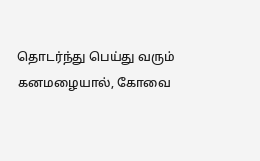தொடர்ந்து பெய்து வரும் கனமழையால், கோவை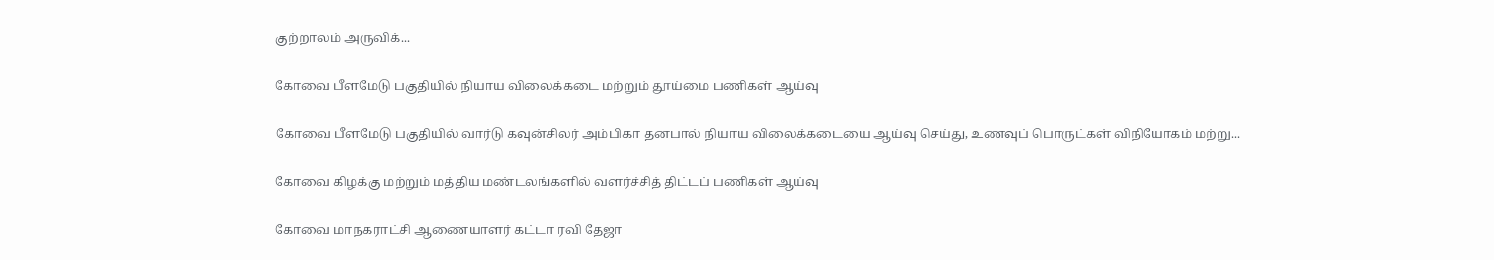குற்றாலம் அருவிக்...

கோவை பீளமேடு பகுதியில் நியாய விலைக்கடை மற்றும் தூய்மை பணிகள் ஆய்வு

கோவை பீளமேடு பகுதியில் வார்டு கவுன்சிலர் அம்பிகா தனபால் நியாய விலைக்கடையை ஆய்வு செய்து, உணவுப் பொருட்கள் விநியோகம் மற்று...

கோவை கிழக்கு மற்றும் மத்திய மண்டலங்களில் வளர்ச்சித் திட்டப் பணிகள் ஆய்வு

கோவை மாநகராட்சி ஆணையாளர் கட்டா ரவி தேஜா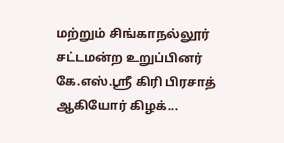மற்றும் சிங்காநல்லூர் சட்டமன்ற உறுப்பினர் கே.எஸ்.ஸ்ரீ கிரி பிரசாத் ஆகியோர் கிழக்...